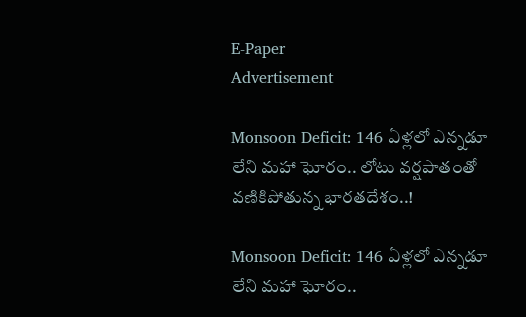E-Paper
Advertisement

Monsoon Deficit: 146 ఏళ్లలో ఎన్నడూ లేని మహా ఘోరం.. లోటు వర్షపాతంతో వణికిపోతున్న భారతదేశం..!

Monsoon Deficit: 146 ఏళ్లలో ఎన్నడూ లేని మహా ఘోరం..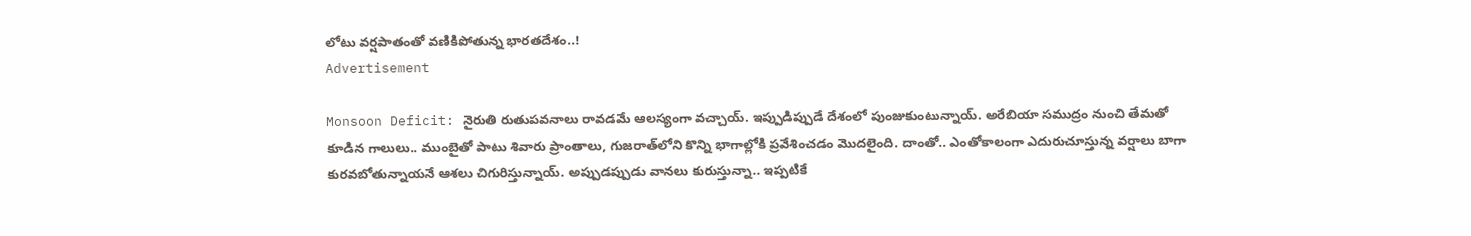లోటు వర్షపాతంతో వణికిపోతున్న భారతదేశం..!
Advertisement

Monsoon Deficit: నైరుతి రుతుపవనాలు రావడమే ఆలస్యంగా వచ్చాయ్. ఇప్పుడిప్పుడే దేశంలో పుంజుకుంటున్నాయ్. అరేబియా సముద్రం నుంచి తేమతో కూడిన గాలులు.. ముంబైతో పాటు శివారు ప్రాంతాలు, గుజరాత్‌లోని కొన్ని భాగాల్లోకి ప్రవేశించడం మొదలైంది. దాంతో.. ఎంతోకాలంగా ఎదురుచూస్తున్న వర్షాలు బాగా కురవబోతున్నాయనే ఆశలు చిగురిస్తున్నాయ్. అప్పుడప్పుడు వానలు కురుస్తున్నా.. ఇప్పటికే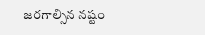జరగాల్సిన నష్టం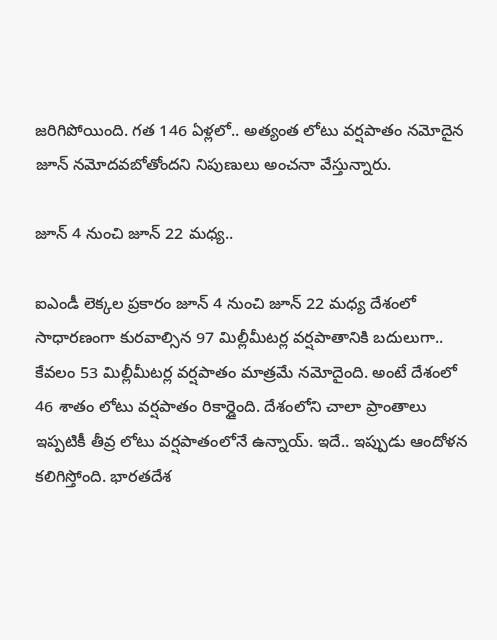జరిగిపోయింది. గత 146 ఏళ్లలో.. అత్యంత లోటు వర్షపాతం నమోదైన జూన్ నమోదవబోతోందని నిపుణులు అంచనా వేస్తున్నారు.

జూన్ 4 నుంచి జూన్ 22 మధ్య..

ఐఎండీ లెక్కల ప్రకారం జూన్ 4 నుంచి జూన్ 22 మధ్య దేశంలో సాధారణంగా కురవాల్సిన 97 మిల్లీమీటర్ల వర్షపాతానికి బదులుగా.. కేవలం 53 మిల్లీమీటర్ల వర్షపాతం మాత్రమే నమోదైంది. అంటే దేశంలో 46 శాతం లోటు వర్షపాతం రికార్డైంది. దేశంలోని చాలా ప్రాంతాలు ఇప్పటికీ తీవ్ర లోటు వర్షపాతంలోనే ఉన్నాయ్. ఇదే.. ఇప్పుడు ఆందోళన కలిగిస్తోంది. భారతదేశ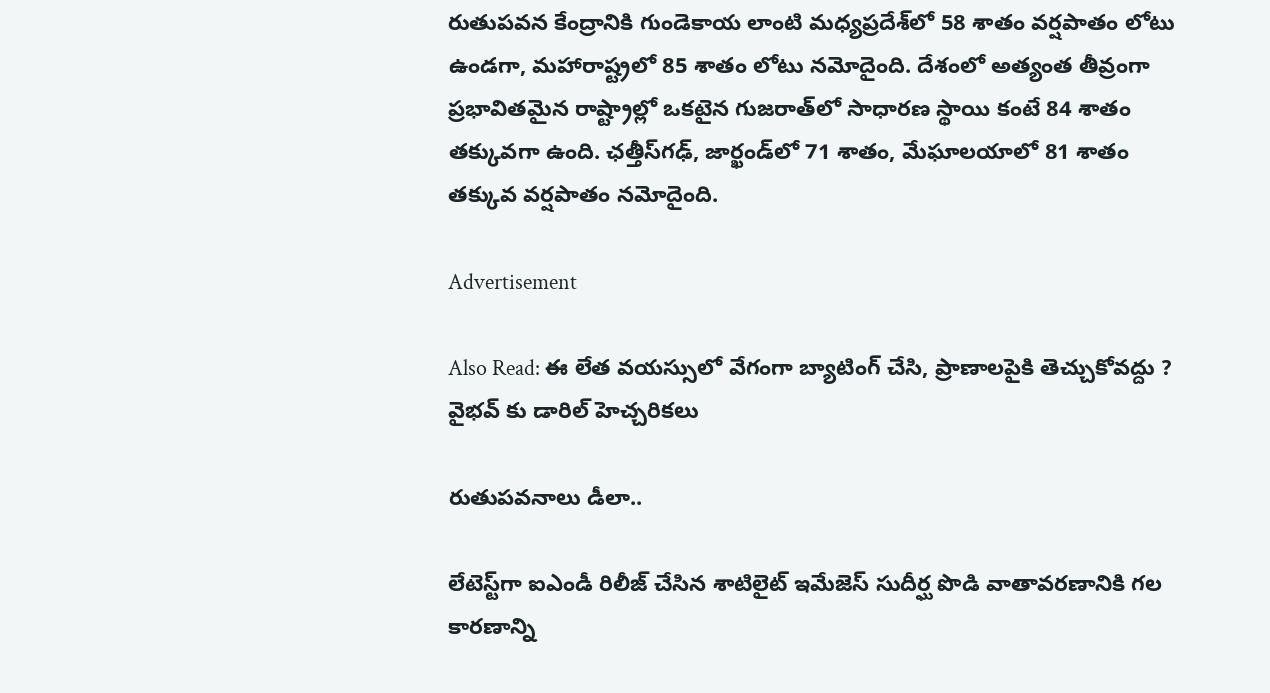రుతుపవన కేంద్రానికి గుండెకాయ లాంటి మధ్యప్రదేశ్‌లో 58 శాతం వర్షపాతం లోటు ఉండగా, మహారాష్ట్రలో 85 శాతం లోటు నమోదైంది. దేశంలో అత్యంత తీవ్రంగా ప్రభావితమైన రాష్ట్రాల్లో ఒకటైన గుజరాత్‌లో సాధారణ స్థాయి కంటే 84 శాతం తక్కువగా ఉంది. ఛత్తీస్‌గఢ్‌, జార్ఖండ్‌లో 71 శాతం, మేఘాలయాలో 81 శాతం తక్కువ వర్షపాతం నమోదైంది.

Advertisement

Also Read: ఈ లేత వ‌య‌స్సులో వేగంగా బ్యాటింగ్ చేసి, ప్రాణాల‌పైకి తెచ్చుకోవ‌ద్దు ? వైభ‌వ్ కు డారిల్ హెచ్చ‌రిక‌లు

రుతుపవనాలు డీలా..

లేటెస్ట్‌గా ఐఎండీ రిలీజ్ చేసిన శాటిలైట్ ఇమేజెస్ సుదీర్ఘ పొడి వాతావరణానికి గల కారణాన్ని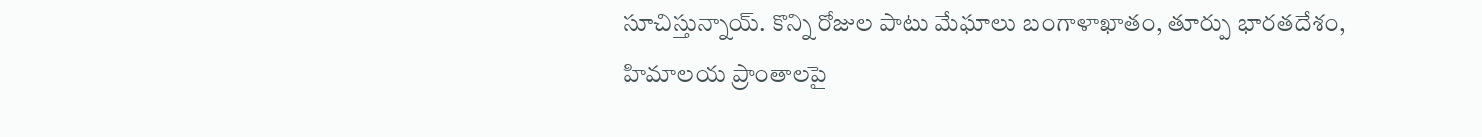సూచిస్తున్నాయ్. కొన్ని రోజుల పాటు మేఘాలు బంగాళాఖాతం, తూర్పు భారతదేశం, హిమాలయ ప్రాంతాలపై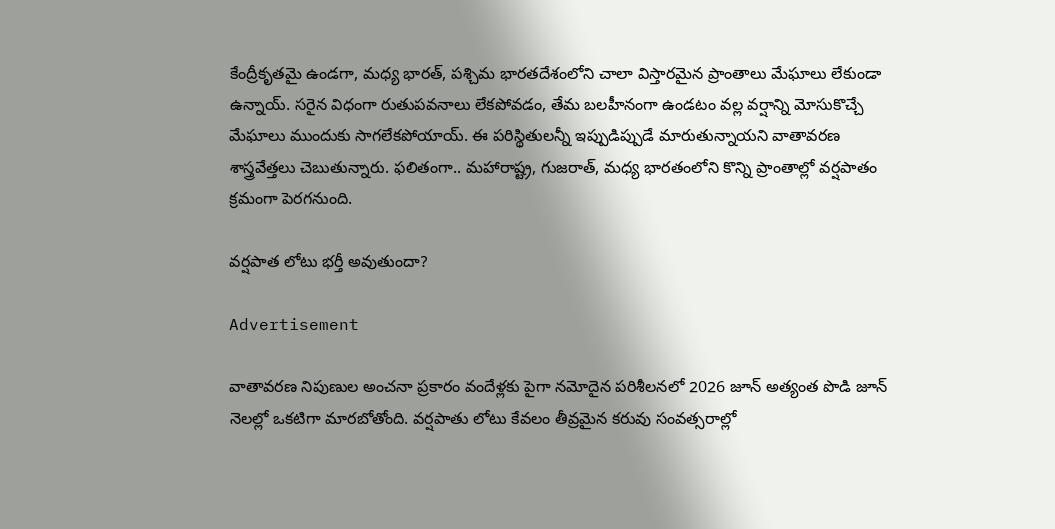కేంద్రీకృతమై ఉండగా, మధ్య భారత్, పశ్చిమ భారతదేశంలోని చాలా విస్తారమైన ప్రాంతాలు మేఘాలు లేకుండా ఉన్నాయ్. సరైన విధంగా రుతుపవనాలు లేకపోవడం, తేమ బలహీనంగా ఉండటం వల్ల వర్షాన్ని మోసుకొచ్చే మేఘాలు ముందుకు సాగలేకపోయాయ్. ఈ పరిస్థితులన్నీ ఇప్పుడిప్పుడే మారుతున్నాయని వాతావరణ శాస్త్రవేత్తలు చెబుతున్నారు. ఫలితంగా.. మహారాష్ట్ర, గుజరాత్, మధ్య భారతంలోని కొన్ని ప్రాంతాల్లో వర్షపాతం క్రమంగా పెరగనుంది.

వర్షపాత లోటు భర్తీ అవుతుందా?

Advertisement

వాతావరణ నిపుణుల అంచనా ప్రకారం వందేళ్లకు పైగా నమోదైన పరిశీలనలో 2026 జూన్ అత్యంత పొడి జూన్ నెలల్లో ఒకటిగా మారబోతోంది. వర్షపాతు లోటు కేవలం తీవ్రమైన కరువు సంవత్సరాల్లో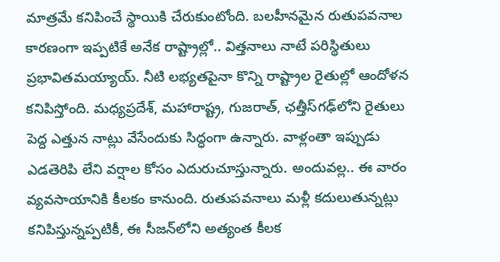మాత్రమే కనిపించే స్థాయికి చేరుకుంటోంది. బలహీనమైన రుతుపవనాల కారణంగా ఇప్పటికే అనేక రాష్ట్రాల్లో.. విత్తనాలు నాటే పరిస్థితులు ప్రభావితమయ్యాయ్. నీటి లభ్యతపైనా కొన్ని రాష్ట్రాల రైతుల్లో ఆందోళన కనిపిస్తోంది. మధ్యప్రదేశ్, మహారాష్ట్ర, గుజరాత్, ఛత్తీస్‌గఢ్‌లోని రైతులు పెద్ద ఎత్తున నాట్లు వేసేందుకు సిద్ధంగా ఉన్నారు. వాళ్లంతా ఇప్పుడు ఎడతెరిపి లేని వర్షాల కోసం ఎదురుచూస్తున్నారు. అందువల్ల.. ఈ వారం వ్యవసాయానికి కీలకం కానుంది. రుతుపవనాలు మళ్లీ కదులుతున్నట్లు కనిపిస్తున్నప్పటికీ, ఈ సీజన్‌లోని అత్యంత కీలక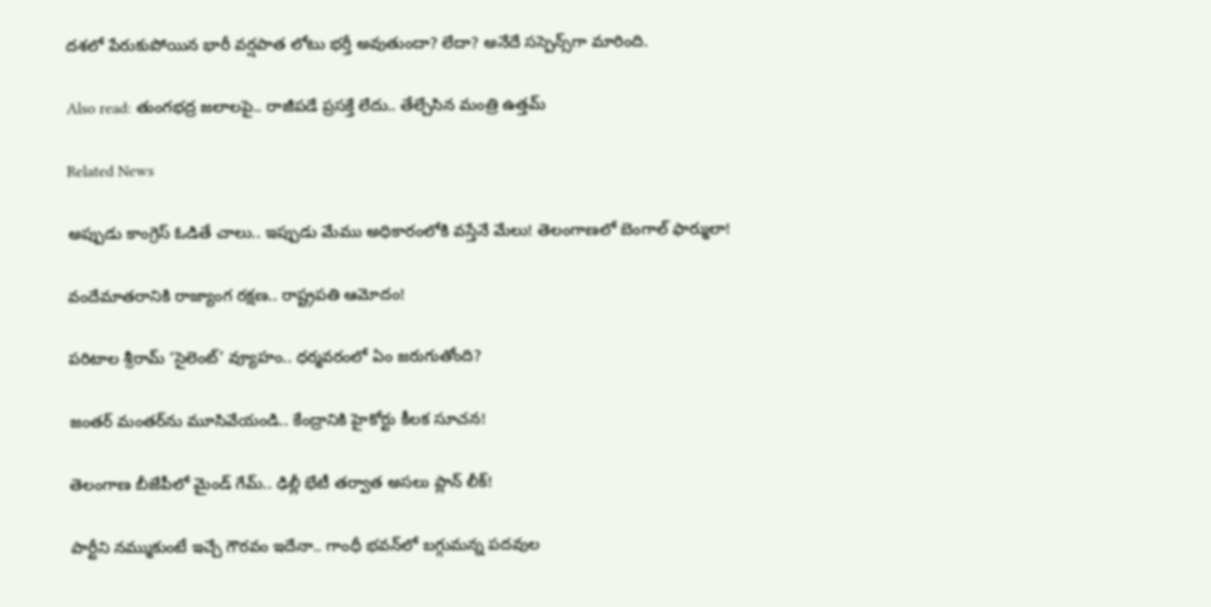దశలో పేరుకుపోయిన భారీ వర్షపాత లోటు భర్తీ అవుతుందా? లేదా? అనేదే సస్పెన్స్‌గా మారింది.

Also read: తుంగభద్ర జలాలపై.. రాజీపడే ప్రసక్తే లేదు.. తేల్చేసిన మంత్రి ఉత్తమ్

Related News

అప్పుడు కాంగ్రెస్ ఓడితే చాలు.. ఇప్పుడు మేము అధికారంలోకి వస్తేనే మేలు! తెలంగాణలో బెంగాల్ ఫార్ములా!

వందేమాతరానికి రాజ్యాంగ రక్షణ.. రాష్ట్రపతి ఆమోదం!

పరిటాల శ్రీరామ్ ‘సైలెంట్’ వ్యూహం.. ధర్మవరంలో ఏం జరుగుతోంది?

జంతర్ మంతర్‌ను మూసివేయండి.. కేంద్రానికి హైకోర్టు కీలక సూచన!

తెలంగాణ బీజేపీలో మైండ్ గేమ్‌.. ఢిల్లీ భేటీ తర్వాత అసలు ప్లాన్ లీక్!

పార్టీని నమ్ముకుంటే ఇచ్చే గౌరవం ఇదేనా.. గాంధీ భవన్‌లో బగ్గుమన్న పదవుల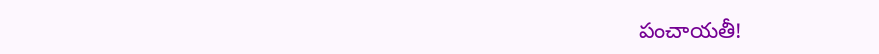పంచాయతీ!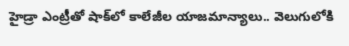హైడ్రా ఎంట్రీతో షాక్‌లో కాలేజీల యాజమాన్యాలు.. వెలుగులోకి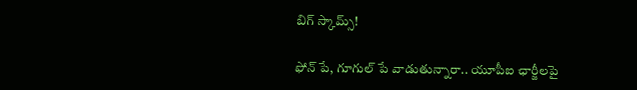బిగ్ స్కామ్స్!

ఫోన్ పే, గూగుల్ పే వాడుతున్నారా.. యూపీఐ ఛార్జీలపై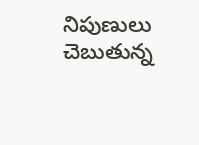నిపుణులు చెబుతున్న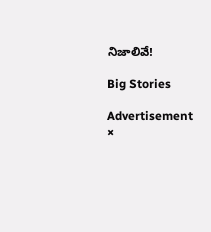నిజాలివే!

Big Stories

Advertisement
×